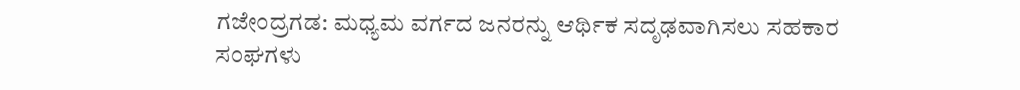ಗಜೇಂದ್ರಗಡ: ಮಧ್ಯಮ ವರ್ಗದ ಜನರನ್ನು ಆರ್ಥಿಕ ಸದೃಢವಾಗಿಸಲು ಸಹಕಾರ ಸಂಘಗಳು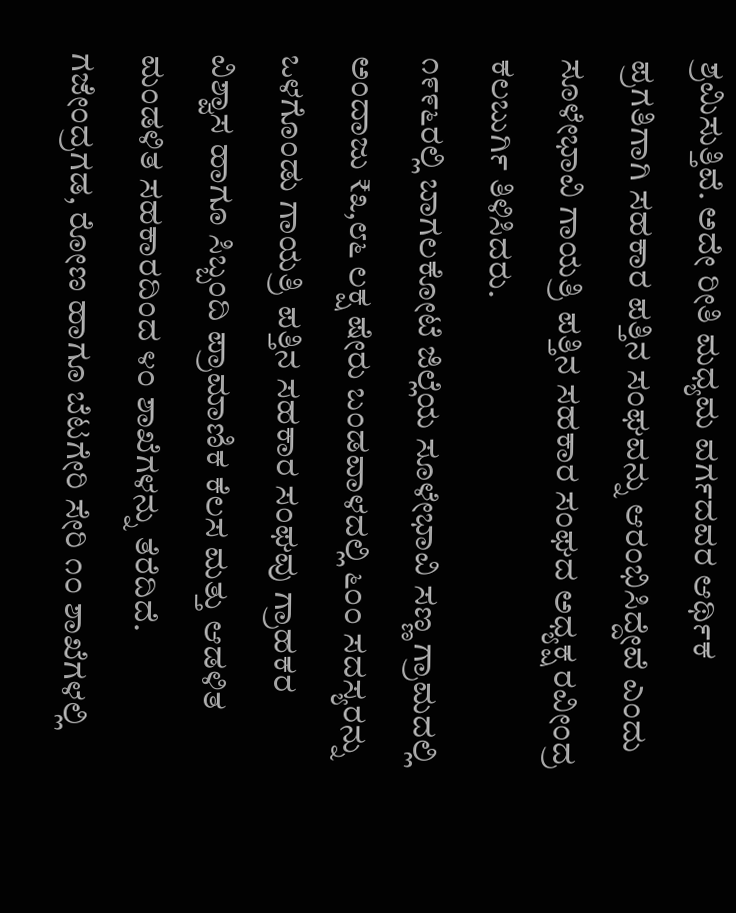ಶ್ರಮಿಸುತ್ತಿವೆ. ಅದೇ ರೀತಿ ಮಧ್ಯಮ ವರ್ಗದವರ ಆರ್ಥಿಕ ಪ್ರಗತಿಗಾಗಿ ಸಹಕಾರ ಪತ್ತಿನ ಸಂಘವನ್ನು ಆರಂಭಿಸಿದ್ದೇವೆ ಎಂದು ಸೂಳೇಭಾವಿ ಗಾಯತ್ರಿ ಪತ್ತಿನ ಸಹಕಾರ ಸಂಘದ ಅಧ್ಯಕ್ಷ ರವೀಂದ್ರ ಕಲಬುರ್ಗಿ ತಿಳಿಸಿದರು.
೧೯೯೬ರಲ್ಲಿ ಬಾಗಲಕೋಟೆ ಜಿಲ್ಲೆಯ ಸೂಳೇಭಾವಿ ಸಣ್ಣ ಗ್ರಾಮದಲ್ಲಿ ಅಂದಾಜು ₹೩,೮೬ ಲಕ್ಷ ಷೇರು ಬಂಡವಾಳದಲ್ಲಿ ೬೦೦ ಸದಸ್ಯರನ್ನು ಒಳಗೊಂಡು ಗಾಯತ್ರಿ ಪತ್ತಿನ ಸಹಕಾರ ಸಂಘವು ಗ್ರಾಹಕರ ವಿಶ್ವಾಸ ಹಾಗೂ ಸಿಬ್ಬಂದಿ ಪ್ರಾಮಾಣಿಕ ಕೆಲಸ ಮತ್ತು ಆಡಳಿತ ಮಂಡಳಿತ ಸಹಕಾರದಿಂದ ೪೦ ಶಾಖೆಗಳನ್ನು ತೆರೆದಿದೆ. ಗಜೇಂದ್ರಗಡ, ರೋಣ ಹಾಗೂ ಬೆಟಗೇರಿ ಸೇರಿ ೧೦ ಶಾಖೆಗಳಲ್ಲಿ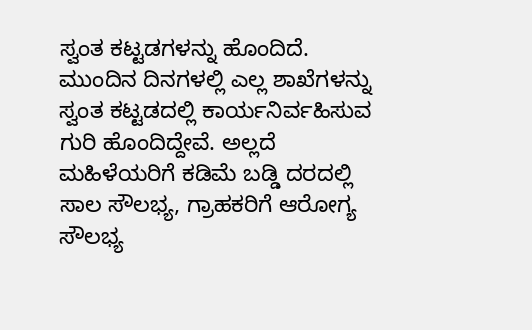ಸ್ವಂತ ಕಟ್ಟಡಗಳನ್ನು ಹೊಂದಿದೆ. ಮುಂದಿನ ದಿನಗಳಲ್ಲಿ ಎಲ್ಲ ಶಾಖೆಗಳನ್ನು ಸ್ವಂತ ಕಟ್ಟಡದಲ್ಲಿ ಕಾರ್ಯನಿರ್ವಹಿಸುವ ಗುರಿ ಹೊಂದಿದ್ದೇವೆ. ಅಲ್ಲದೆ ಮಹಿಳೆಯರಿಗೆ ಕಡಿಮೆ ಬಡ್ಡಿ ದರದಲ್ಲಿ ಸಾಲ ಸೌಲಭ್ಯ, ಗ್ರಾಹಕರಿಗೆ ಆರೋಗ್ಯ ಸೌಲಭ್ಯ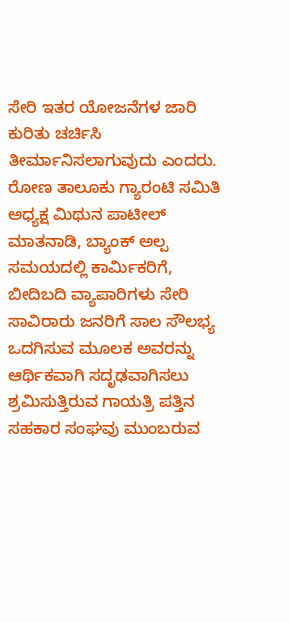ಸೇರಿ ಇತರ ಯೋಜನೆಗಳ ಜಾರಿ ಕುರಿತು ಚರ್ಚಿಸಿ ತೀರ್ಮಾನಿಸಲಾಗುವುದು ಎಂದರು.
ರೋಣ ತಾಲೂಕು ಗ್ಯಾರಂಟಿ ಸಮಿತಿ ಅಧ್ಯಕ್ಷ ಮಿಥುನ ಪಾಟೀಲ್ ಮಾತನಾಡಿ, ಬ್ಯಾಂಕ್ ಅಲ್ಪ ಸಮಯದಲ್ಲಿ ಕಾರ್ಮಿಕರಿಗೆ, ಬೀದಿಬದಿ ವ್ಯಾಪಾರಿಗಳು ಸೇರಿ ಸಾವಿರಾರು ಜನರಿಗೆ ಸಾಲ ಸೌಲಭ್ಯ ಒದಗಿಸುವ ಮೂಲಕ ಅವರನ್ನು ಆರ್ಥಿಕವಾಗಿ ಸದೃಢವಾಗಿಸಲು ಶ್ರಮಿಸುತ್ತಿರುವ ಗಾಯತ್ರಿ ಪತ್ತಿನ ಸಹಕಾರ ಸಂಘವು ಮುಂಬರುವ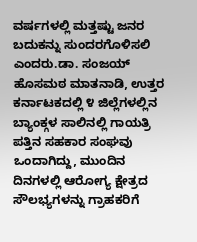ವರ್ಷಗಳಲ್ಲಿ ಮತ್ತಷ್ಟು ಜನರ ಬದುಕನ್ನು ಸುಂದರಗೊಳಿಸಲಿ ಎಂದರು.ಡಾ. ಸಂಜಯ್ ಹೊಸಮಠ ಮಾತನಾಡಿ, ಉತ್ತರ ಕರ್ನಾಟಕದಲ್ಲಿ ೪ ಜಿಲ್ಲೆಗಳಲ್ಲಿನ ಬ್ಯಾಂಕ್ಗಳ ಸಾಲಿನಲ್ಲಿ ಗಾಯತ್ರಿ ಪತ್ತಿನ ಸಹಕಾರ ಸಂಘವು ಒಂದಾಗಿದ್ದು, ಮುಂದಿನ ದಿನಗಳಲ್ಲಿ ಆರೋಗ್ಯ ಕ್ಷೇತ್ರದ ಸೌಲಭ್ಯಗಳನ್ನು ಗ್ರಾಹಕರಿಗೆ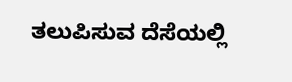ತಲುಪಿಸುವ ದೆಸೆಯಲ್ಲಿ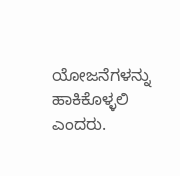ಯೋಜನೆಗಳನ್ನು ಹಾಕಿಕೊಳ್ಳಲಿ ಎಂದರು.